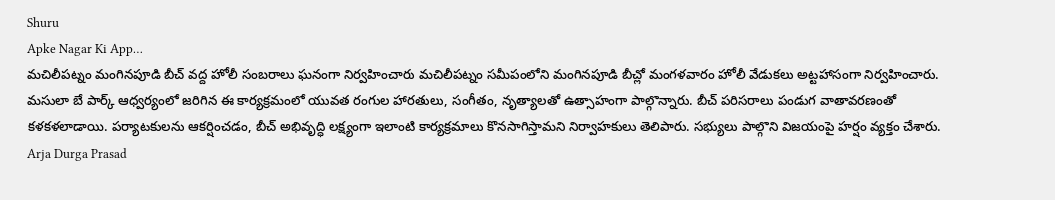Shuru
Apke Nagar Ki App…
మచిలీపట్నం మంగినపూడి బీచ్ వద్ద హోలీ సంబరాలు ఘనంగా నిర్వహించారు మచిలీపట్నం సమీపంలోని మంగినపూడి బీచ్లో మంగళవారం హోలీ వేడుకలు అట్టహాసంగా నిర్వహించారు. మసులా బే పార్క్ ఆధ్వర్యంలో జరిగిన ఈ కార్యక్రమంలో యువత రంగుల హారతులు, సంగీతం, నృత్యాలతో ఉత్సాహంగా పాల్గొన్నారు. బీచ్ పరిసరాలు పండుగ వాతావరణంతో కళకళలాడాయి. పర్యాటకులను ఆకర్షించడం, బీచ్ అభివృద్ధి లక్ష్యంగా ఇలాంటి కార్యక్రమాలు కొనసాగిస్తామని నిర్వాహకులు తెలిపారు. సభ్యులు పాల్గొని విజయంపై హర్షం వ్యక్తం చేశారు.
Arja Durga Prasad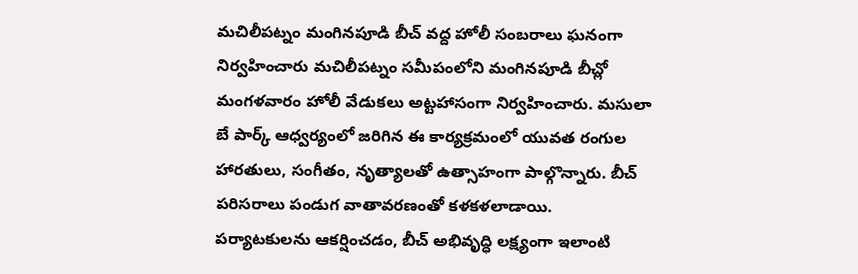మచిలీపట్నం మంగినపూడి బీచ్ వద్ద హోలీ సంబరాలు ఘనంగా నిర్వహించారు మచిలీపట్నం సమీపంలోని మంగినపూడి బీచ్లో మంగళవారం హోలీ వేడుకలు అట్టహాసంగా నిర్వహించారు. మసులా బే పార్క్ ఆధ్వర్యంలో జరిగిన ఈ కార్యక్రమంలో యువత రంగుల హారతులు, సంగీతం, నృత్యాలతో ఉత్సాహంగా పాల్గొన్నారు. బీచ్ పరిసరాలు పండుగ వాతావరణంతో కళకళలాడాయి. పర్యాటకులను ఆకర్షించడం, బీచ్ అభివృద్ధి లక్ష్యంగా ఇలాంటి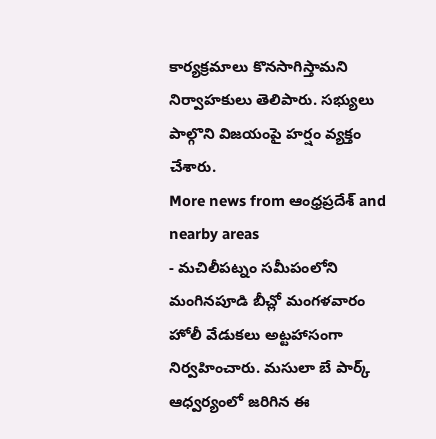కార్యక్రమాలు కొనసాగిస్తామని నిర్వాహకులు తెలిపారు. సభ్యులు పాల్గొని విజయంపై హర్షం వ్యక్తం చేశారు.
More news from ఆంధ్రప్రదేశ్ and nearby areas
- మచిలీపట్నం సమీపంలోని మంగినపూడి బీచ్లో మంగళవారం హోలీ వేడుకలు అట్టహాసంగా నిర్వహించారు. మసులా బే పార్క్ ఆధ్వర్యంలో జరిగిన ఈ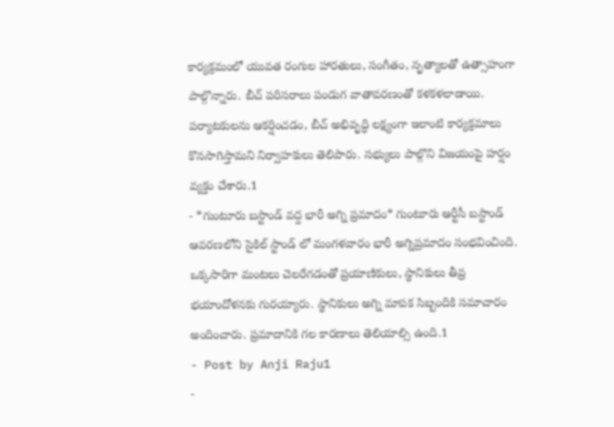కార్యక్రమంలో యువత రంగుల హారతులు, సంగీతం, నృత్యాలతో ఉత్సాహంగా పాల్గొన్నారు. బీచ్ పరిసరాలు పండుగ వాతావరణంతో కళకళలాడాయి. పర్యాటకులను ఆకర్షించడం, బీచ్ అభివృద్ధి లక్ష్యంగా ఇలాంటి కార్యక్రమాలు కొనసాగిస్తామని నిర్వాహకులు తెలిపారు. సభ్యులు పాల్గొని విజయంపై హర్షం వ్యక్తం చేశారు.1
- *గుంటూరు బస్టాండ్ వద్ద భారీ అగ్ని ప్రమాదం* గుంటూరు ఆర్టీసీ బస్టాండ్ ఆవరణలోని సైకిల్ స్టాండ్ లో మంగళవారం భారీ అగ్నిప్రమాదం సంభవించింది. ఒక్కసారిగా మంటలు చెలరేగడంతో ప్రయాణికులు, స్థానికులు తీవ్ర భయాందోళనకు గురయ్యారు. స్థానికులు అగ్ని మాపక సిబ్బందికి సమాచారం అందించారు. ప్రమాదానికి గల కారణాలు తెలియాల్సి ఉంది.1
- Post by Anji Raju1
-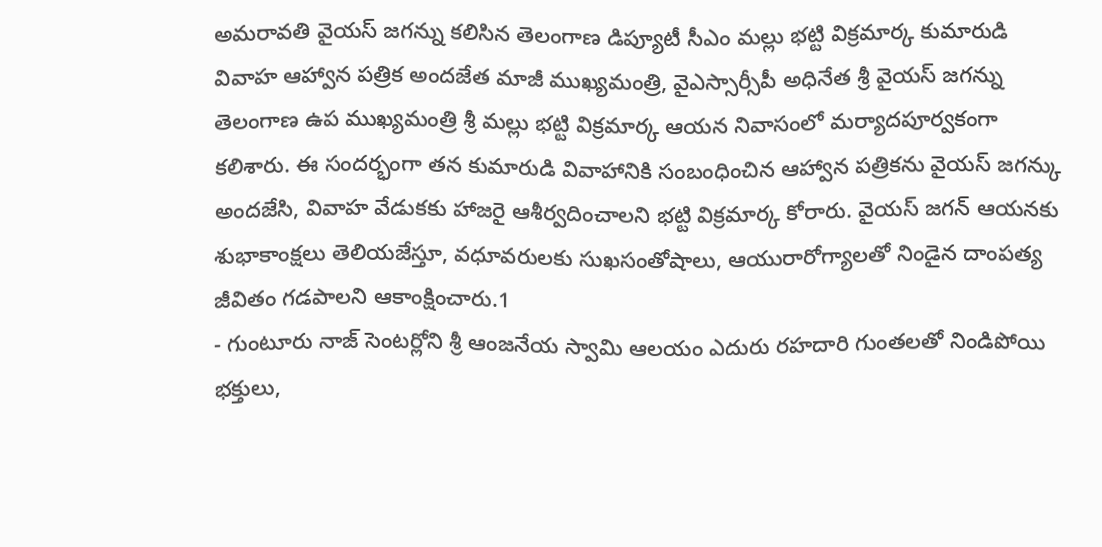అమరావతి వైయస్ జగన్ను కలిసిన తెలంగాణ డిప్యూటీ సీఎం మల్లు భట్టి విక్రమార్క కుమారుడి వివాహ ఆహ్వాన పత్రిక అందజేత మాజీ ముఖ్యమంత్రి, వైఎస్సార్సీపీ అధినేత శ్రీ వైయస్ జగన్ను తెలంగాణ ఉప ముఖ్యమంత్రి శ్రీ మల్లు భట్టి విక్రమార్క ఆయన నివాసంలో మర్యాదపూర్వకంగా కలిశారు. ఈ సందర్భంగా తన కుమారుడి వివాహానికి సంబంధించిన ఆహ్వాన పత్రికను వైయస్ జగన్కు అందజేసి, వివాహ వేడుకకు హాజరై ఆశీర్వదించాలని భట్టి విక్రమార్క కోరారు. వైయస్ జగన్ ఆయనకు శుభాకాంక్షలు తెలియజేస్తూ, వధూవరులకు సుఖసంతోషాలు, ఆయురారోగ్యాలతో నిండైన దాంపత్య జీవితం గడపాలని ఆకాంక్షించారు.1
- గుంటూరు నాజ్ సెంటర్లోని శ్రీ ఆంజనేయ స్వామి ఆలయం ఎదురు రహదారి గుంతలతో నిండిపోయి భక్తులు,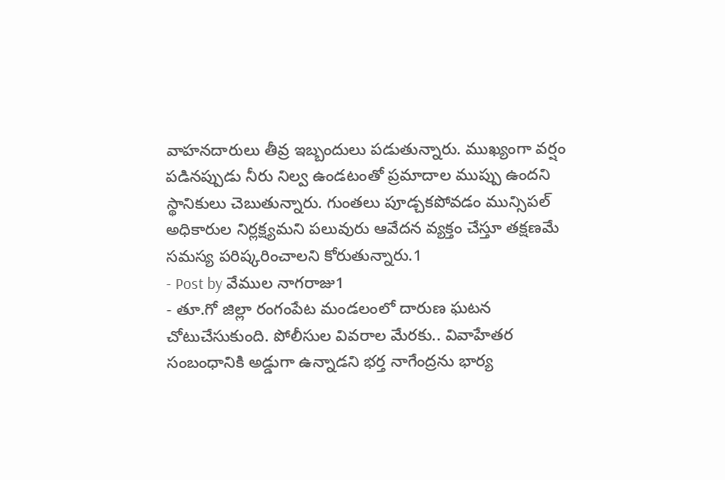వాహనదారులు తీవ్ర ఇబ్బందులు పడుతున్నారు. ముఖ్యంగా వర్షం పడినప్పుడు నీరు నిల్వ ఉండటంతో ప్రమాదాల ముప్పు ఉందని స్థానికులు చెబుతున్నారు. గుంతలు పూడ్చకపోవడం మున్సిపల్ అధికారుల నిర్లక్ష్యమని పలువురు ఆవేదన వ్యక్తం చేస్తూ తక్షణమే సమస్య పరిష్కరించాలని కోరుతున్నారు.1
- Post by వేముల నాగరాజు1
- తూ.గో జిల్లా రంగంపేట మండలంలో దారుణ ఘటన చోటుచేసుకుంది. పోలీసుల వివరాల మేరకు.. వివాహేతర సంబంధానికి అడ్డుగా ఉన్నాడని భర్త నాగేంద్రను భార్య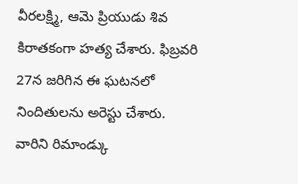వీరలక్ష్మి, ఆమె ప్రియుడు శివ కిరాతకంగా హత్య చేశారు. ఫిబ్రవరి 27న జరిగిన ఈ ఘటనలో నిందితులను అరెస్టు చేశారు. వారిని రిమాండ్కు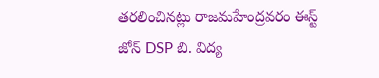తరలించినట్లు రాజమహేంద్రవరం ఈస్ట్ జోన్ DSP బి. విద్య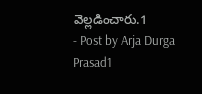వెల్లడించారు.1
- Post by Arja Durga Prasad1